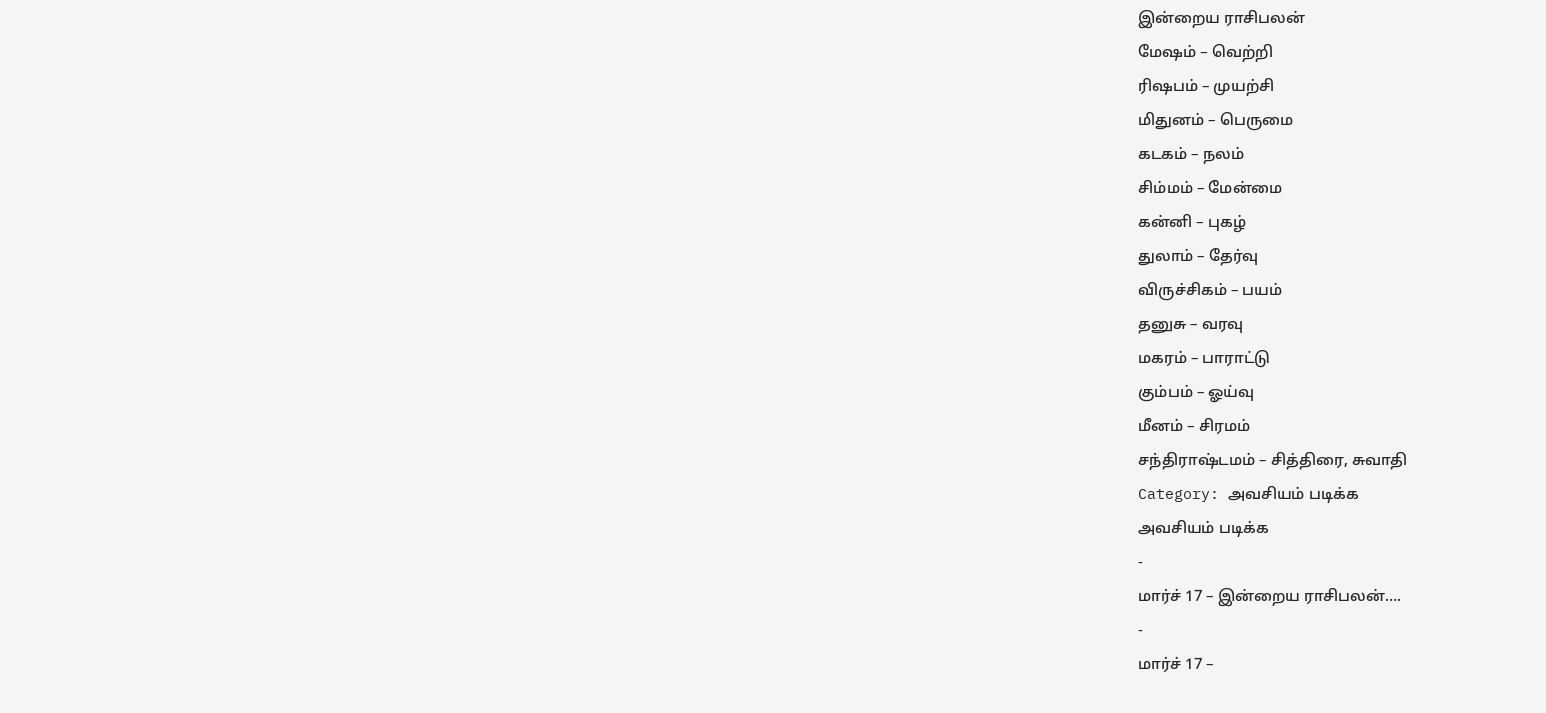இன்றைய ராசிபலன்
மேஷம் – வெற்றி
ரிஷபம் – முயற்சி
மிதுனம் – பெருமை
கடகம் – நலம்
சிம்மம் – மேன்மை
கன்னி – புகழ்
துலாம் – தேர்வு
விருச்சிகம் – பயம்
தனுசு – வரவு
மகரம் – பாராட்டு
கும்பம் – ஓய்வு
மீனம் – சிரமம்
சந்திராஷ்டமம் – சித்திரை, சுவாதி
Category: அவசியம் படிக்க
அவசியம் படிக்க
-
மார்ச் 17 – இன்றைய ராசிபலன்….
-
மார்ச் 17 –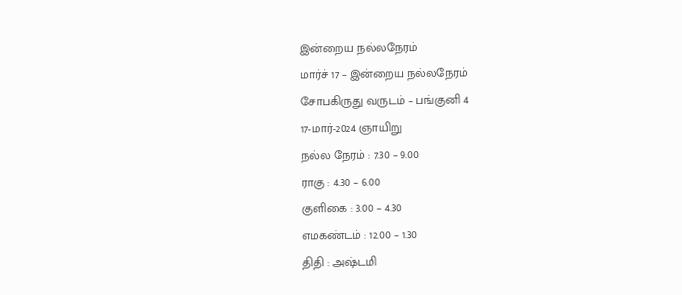இன்றைய நல்லநேரம்
மார்ச் 17 – இன்றைய நல்லநேரம்
சோபகிருது வருடம் – பங்குனி 4
17-மார்-2024 ஞாயிறு
நல்ல நேரம் : 7.30 – 9.00
ராகு : 4.30 – 6.00
குளிகை : 3.00 – 4.30
எமகண்டம் : 12.00 – 1.30
திதி : அஷ்டமி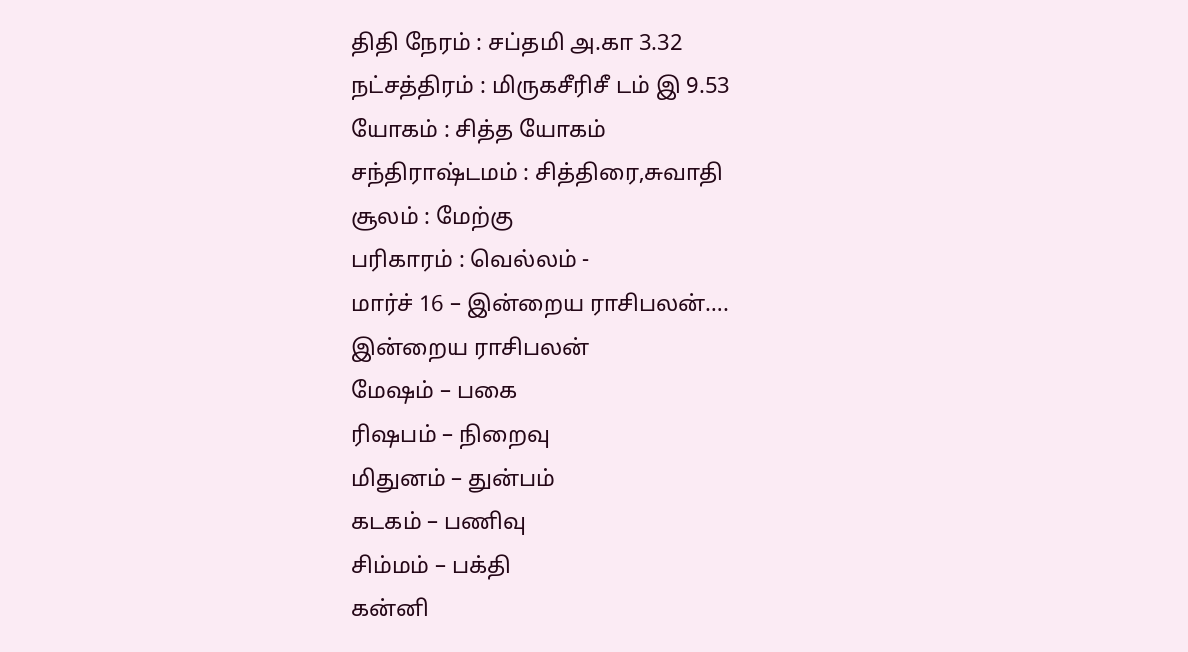திதி நேரம் : சப்தமி அ.கா 3.32
நட்சத்திரம் : மிருகசீரிசீ டம் இ 9.53
யோகம் : சித்த யோகம்
சந்திராஷ்டமம் : சித்திரை,சுவாதி
சூலம் : மேற்கு
பரிகாரம் : வெல்லம் -
மார்ச் 16 – இன்றைய ராசிபலன்….
இன்றைய ராசிபலன்
மேஷம் – பகை
ரிஷபம் – நிறைவு
மிதுனம் – துன்பம்
கடகம் – பணிவு
சிம்மம் – பக்தி
கன்னி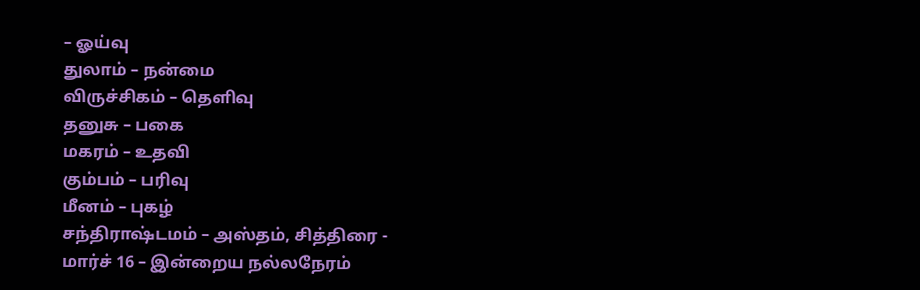– ஓய்வு
துலாம் – நன்மை
விருச்சிகம் – தெளிவு
தனுசு – பகை
மகரம் – உதவி
கும்பம் – பரிவு
மீனம் – புகழ்
சந்திராஷ்டமம் – அஸ்தம், சித்திரை -
மார்ச் 16 – இன்றைய நல்லநேரம்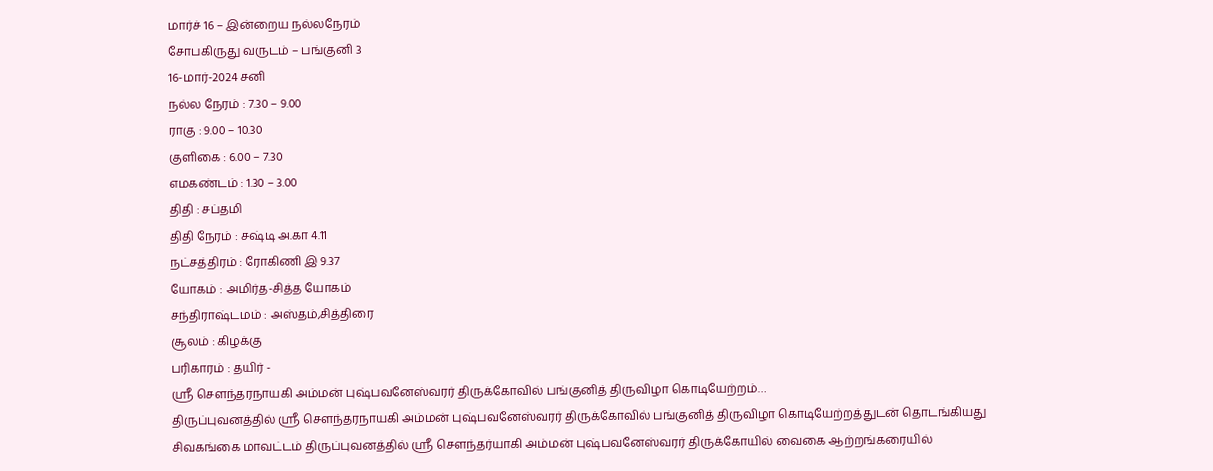மார்ச் 16 – இன்றைய நல்லநேரம்
சோபகிருது வருடம் – பங்குனி 3
16-மார்-2024 சனி
நல்ல நேரம் : 7.30 – 9.00
ராகு : 9.00 – 10.30
குளிகை : 6.00 – 7.30
எமகண்டம் : 1.30 – 3.00
திதி : சப்தமி
திதி நேரம் : சஷ்டி அ.கா 4.11
நட்சத்திரம் : ரோகிணி இ 9.37
யோகம் : அமிர்த-சித்த யோகம்
சந்திராஷ்டமம் : அஸ்தம்,சித்திரை
சூலம் : கிழக்கு
பரிகாரம் : தயிர் -
ஸ்ரீ சௌந்தரநாயகி அம்மன் புஷ்பவனேஸ்வரர் திருக்கோவில் பங்குனித் திருவிழா கொடியேற்றம்…
திருப்புவனத்தில் ஸ்ரீ சௌந்தரநாயகி அம்மன் புஷ்பவனேஸ்வரர் திருக்கோவில் பங்குனித் திருவிழா கொடியேற்றத்துடன் தொடங்கியது
சிவகங்கை மாவட்டம் திருப்புவனத்தில் ஸ்ரீ சௌந்தர்யாகி அம்மன் புஷ்பவனேஸ்வரர் திருக்கோயில் வைகை ஆற்றங்கரையில்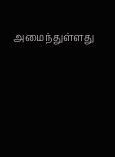அமைந்துள்ளது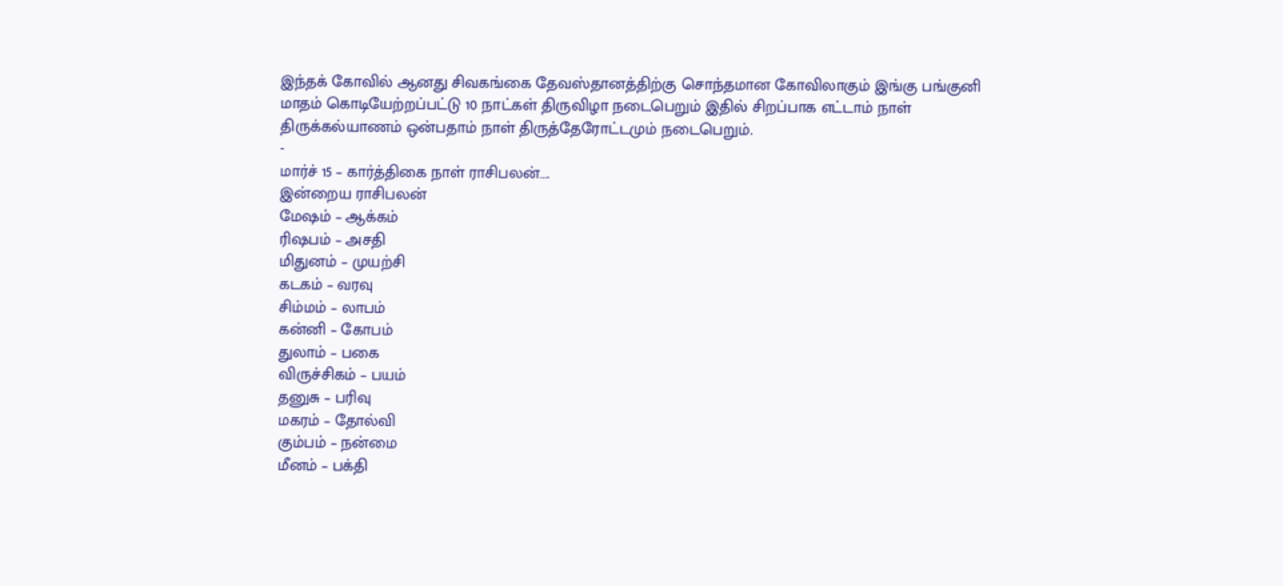இந்தக் கோவில் ஆனது சிவகங்கை தேவஸ்தானத்திற்கு சொந்தமான கோவிலாகும் இங்கு பங்குனி மாதம் கொடியேற்றப்பட்டு 10 நாட்கள் திருவிழா நடைபெறும் இதில் சிறப்பாக எட்டாம் நாள் திருக்கல்யாணம் ஒன்பதாம் நாள் திருத்தேரோட்டமும் நடைபெறும்.
-
மார்ச் 15 – கார்த்திகை நாள் ராசிபலன்….
இன்றைய ராசிபலன்
மேஷம் – ஆக்கம்
ரிஷபம் – அசதி
மிதுனம் – முயற்சி
கடகம் – வரவு
சிம்மம் – லாபம்
கன்னி – கோபம்
துலாம் – பகை
விருச்சிகம் – பயம்
தனுசு – பரிவு
மகரம் – தோல்வி
கும்பம் – நன்மை
மீனம் – பக்தி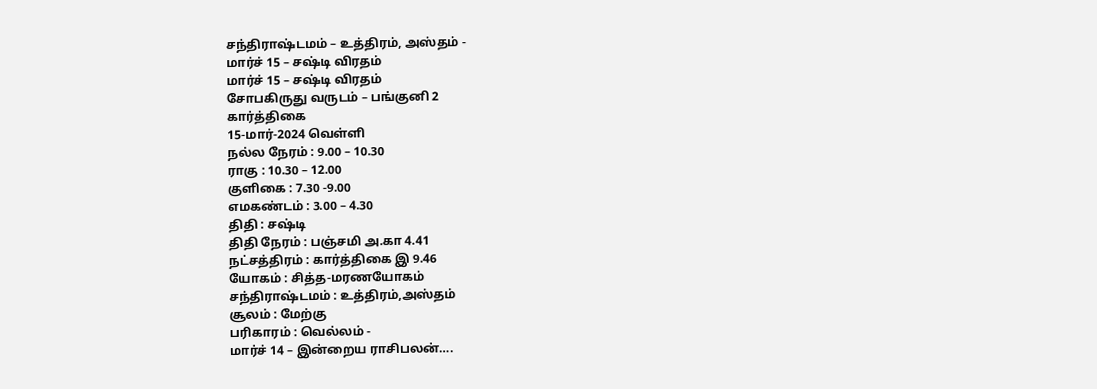சந்திராஷ்டமம் – உத்திரம், அஸ்தம் -
மார்ச் 15 – சஷ்டி விரதம்
மார்ச் 15 – சஷ்டி விரதம்
சோபகிருது வருடம் – பங்குனி 2
கார்த்திகை
15-மார்-2024 வெள்ளி
நல்ல நேரம் : 9.00 – 10.30
ராகு : 10.30 – 12.00
குளிகை : 7.30 -9.00
எமகண்டம் : 3.00 – 4.30
திதி : சஷ்டி
திதி நேரம் : பஞ்சமி அ.கா 4.41
நட்சத்திரம் : கார்த்திகை இ 9.46
யோகம் : சித்த-மரணயோகம்
சந்திராஷ்டமம் : உத்திரம்,அஸ்தம்
சூலம் : மேற்கு
பரிகாரம் : வெல்லம் -
மார்ச் 14 – இன்றைய ராசிபலன்….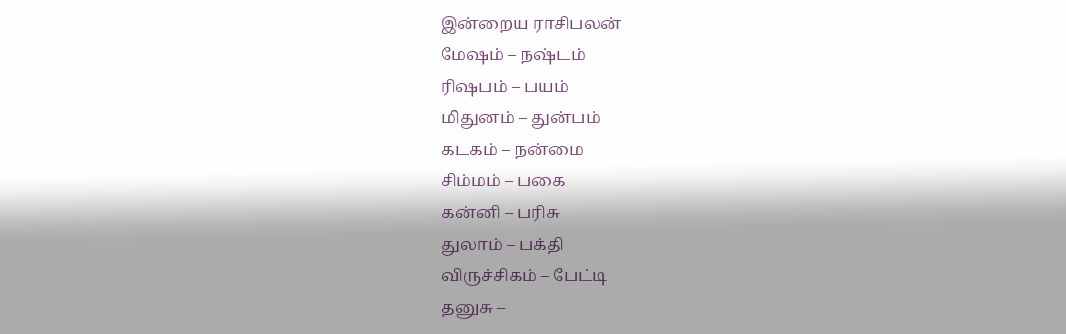இன்றைய ராசிபலன்
மேஷம் – நஷ்டம்
ரிஷபம் – பயம்
மிதுனம் – துன்பம்
கடகம் – நன்மை
சிம்மம் – பகை
கன்னி – பரிசு
துலாம் – பக்தி
விருச்சிகம் – பேட்டி
தனுசு –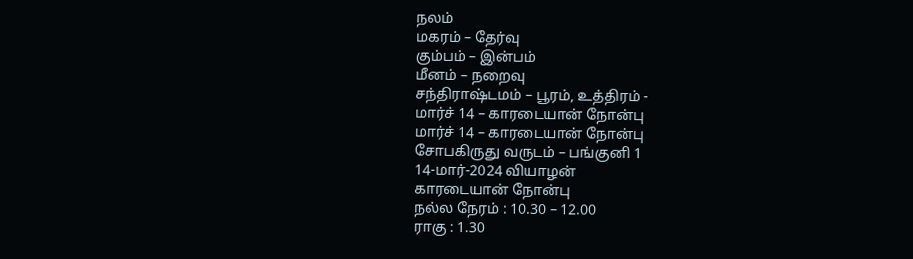நலம்
மகரம் – தேர்வு
கும்பம் – இன்பம்
மீனம் – நறைவு
சந்திராஷ்டமம் – பூரம், உத்திரம் -
மார்ச் 14 – காரடையான் நோன்பு
மார்ச் 14 – காரடையான் நோன்பு
சோபகிருது வருடம் – பங்குனி 1
14-மார்-2024 வியாழன்
காரடையான் நோன்பு
நல்ல நேரம் : 10.30 – 12.00
ராகு : 1.30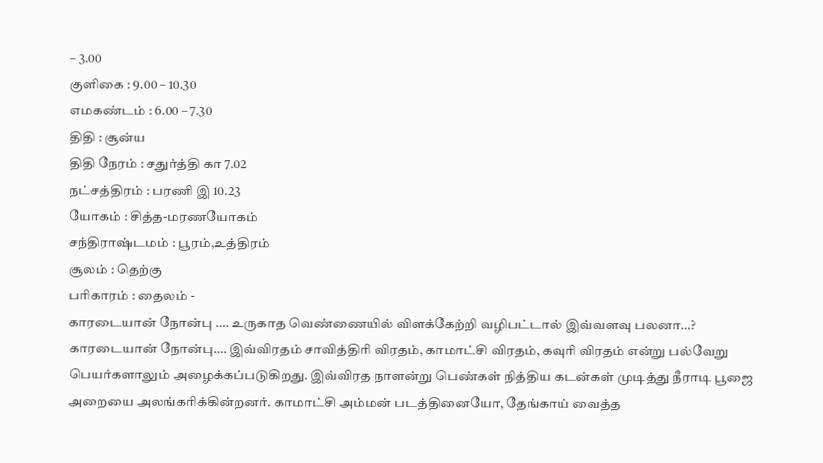– 3.00
குளிகை : 9.00 – 10.30
எமகண்டம் : 6.00 – 7.30
திதி : சூன்ய
திதி நேரம் : சதுர்த்தி கா 7.02
நட்சத்திரம் : பரணி இ 10.23
யோகம் : சித்த-மரணயோகம்
சந்திராஷ்டமம் : பூரம்,உத்திரம்
சூலம் : தெற்கு
பரிகாரம் : தைலம் -
காரடையான் நோன்பு …. உருகாத வெண்ணையில் விளக்கேற்றி வழிபட்டால் இவ்வளவு பலனா…?
காரடையான் நோன்பு…. இவ்விரதம் சாவித்திரி விரதம், காமாட்சி விரதம், கவுரி விரதம் என்று பல்வேறு பெயர்களாலும் அழைக்கப்படுகிறது. இவ்விரத நாளன்று பெண்கள் நித்திய கடன்கள் முடித்து நீராடி பூஜை அறையை அலங்கரிக்கின்றனர். காமாட்சி அம்மன் படத்தினையோ, தேங்காய் வைத்த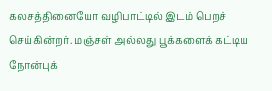கலசத்தினையோ வழிபாட்டில் இடம் பெறச் செய்கின்றர். மஞ்சள் அல்லது பூக்களைக் கட்டிய நோன்புக்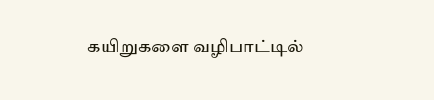கயிறுகளை வழிபாட்டில்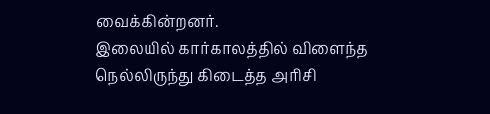வைக்கின்றனர்.
இலையில் கார்காலத்தில் விளைந்த நெல்லிருந்து கிடைத்த அரிசி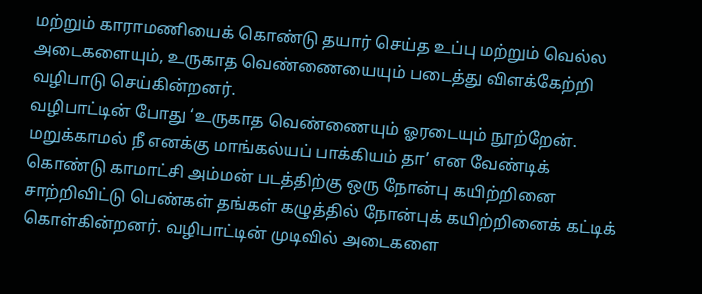மற்றும் காராமணியைக் கொண்டு தயார் செய்த உப்பு மற்றும் வெல்ல அடைகளையும், உருகாத வெண்ணையையும் படைத்து விளக்கேற்றி வழிபாடு செய்கின்றனர்.
வழிபாட்டின் போது ‘உருகாத வெண்ணையும் ஓரடையும் நூற்றேன். மறுக்காமல் நீ எனக்கு மாங்கல்யப் பாக்கியம் தா’ என வேண்டிக் கொண்டு காமாட்சி அம்மன் படத்திற்கு ஒரு நோன்பு கயிற்றினை சாற்றிவிட்டு பெண்கள் தங்கள் கழுத்தில் நோன்புக் கயிற்றினைக் கட்டிக் கொள்கின்றனர். வழிபாட்டின் முடிவில் அடைகளை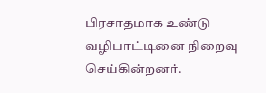பிரசாதமாக உண்டு வழிபாட்டினை நிறைவு செய்கின்றனர்.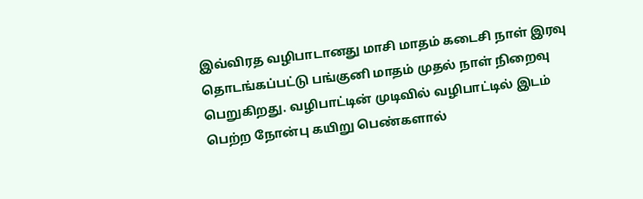இவ்விரத வழிபாடானது மாசி மாதம் கடைசி நாள் இரவு தொடங்கப்பட்டு பங்குனி மாதம் முதல் நாள் நிறைவு பெறுகிறது. வழிபாட்டின் முடிவில் வழிபாட்டில் இடம் பெற்ற நோன்பு கயிறு பெண்களால்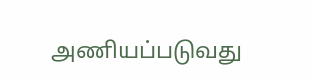அணியப்படுவது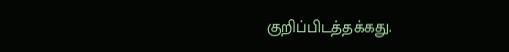குறிப்பிடத்தக்கது.